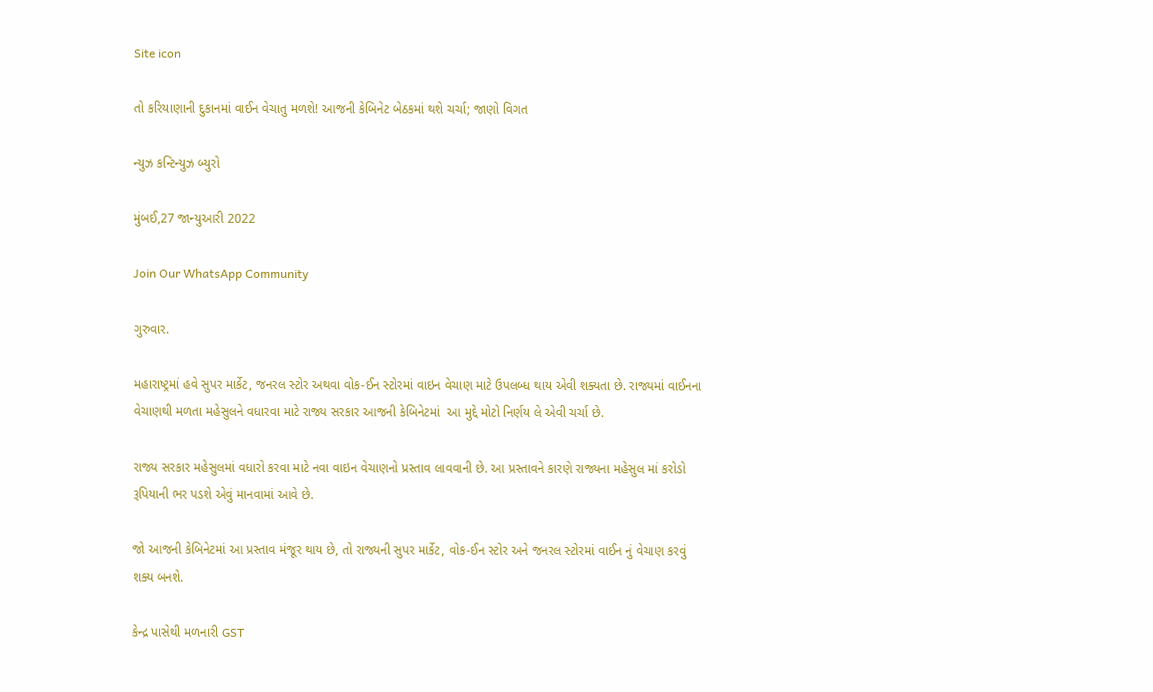Site icon

તો કરિયાણાની દુકાનમાં વાઈન વેચાતુ મળશે! આજની કેબિનેટ બેઠકમાં થશે ચર્ચા; જાણો વિગત

ન્યુઝ કન્ટિન્યુઝ બ્યુરો

મુંબઈ,27 જાન્યુઆરી 2022

Join Our WhatsApp Community

ગુરુવાર.

મહારાષ્ટ્રમાં હવે સુપર માર્કેટ, જનરલ સ્ટોર અથવા વોક-ઈન સ્ટોરમાં વાઇન વેચાણ માટે ઉપલબ્ધ થાય એવી શક્યતા છે. રાજ્યમાં વાઈનના વેચાણથી મળતા મહેસુલને વધારવા માટે રાજ્ય સરકાર આજની કેબિનેટમાં  આ મુદ્દે મોટો નિર્ણય લે એવી ચર્ચા છે.

રાજ્ય સરકાર મહેસુલમાં વધારો કરવા માટે નવા વાઇન વેચાણનો પ્રસ્તાવ લાવવાની છે. આ પ્રસ્તાવને કારણે રાજ્યના મહેસુલ માં કરોડો રૂપિયાની ભર પડશે એવું માનવામાં આવે છે.

જો આજની કેબિનેટમાં આ પ્રસ્તાવ મંજૂર થાય છે, તો રાજ્યની સુપર માર્કેટ, વોક-ઈન સ્ટોર અને જનરલ સ્ટોરમાં વાઈન નું વેચાણ કરવું શક્ય બનશે.

કેન્દ્ર પાસેથી મળનારી GST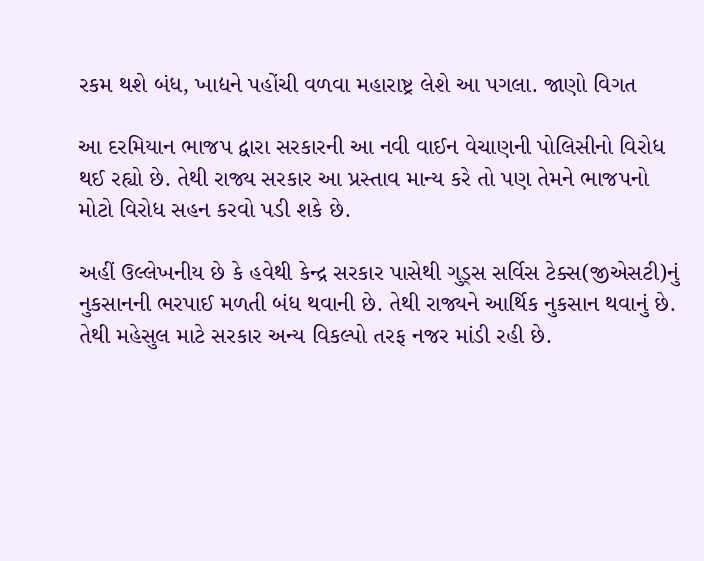રકમ થશે બંધ, ખાદ્યને પહોંચી વળવા મહારાષ્ટ્ર લેશે આ પગલા. જાણો વિગત

આ દરમિયાન ભાજપ દ્વારા સરકારની આ નવી વાઈન વેચાણની પોલિસીનો વિરોધ થઈ રહ્યો છે. તેથી રાજ્ય સરકાર આ પ્રસ્તાવ માન્ય કરે તો પણ તેમને ભાજપનો મોટો વિરોધ સહન કરવો પડી શકે છે.

અહીં ઉલ્લેખનીય છે કે હવેથી કેન્દ્ર સરકાર પાસેથી ગુડ્સ સર્વિસ ટેક્સ(જીએસટી)નું નુકસાનની ભરપાઈ મળતી બંધ થવાની છે. તેથી રાજ્યને આર્થિક નુકસાન થવાનું છે. તેથી મહેસુલ માટે સરકાર અન્ય વિકલ્પો તરફ નજર માંડી રહી છે.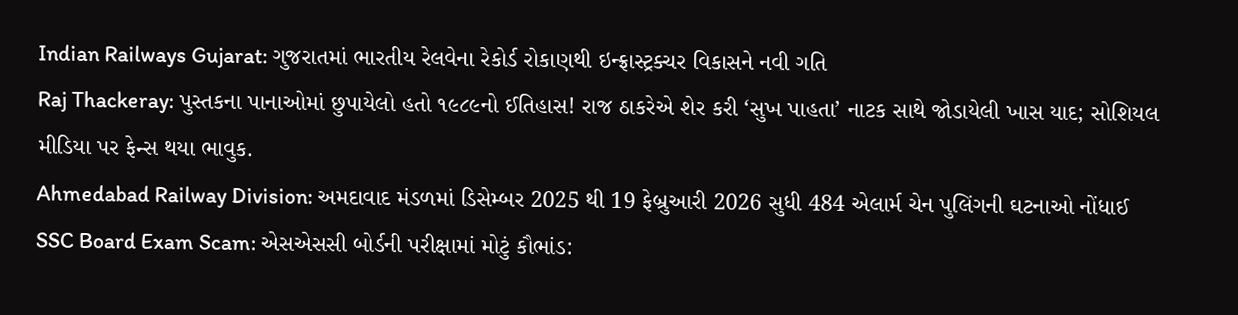Indian Railways Gujarat: ગુજરાતમાં ભારતીય રેલવેના રેકોર્ડ રોકાણથી ઇન્ફ્રાસ્ટ્રક્ચર વિકાસને નવી ગતિ
Raj Thackeray: પુસ્તકના પાનાઓમાં છુપાયેલો હતો ૧૯૮૯નો ઈતિહાસ! રાજ ઠાકરેએ શેર કરી ‘સુખ પાહતા’ નાટક સાથે જોડાયેલી ખાસ યાદ; સોશિયલ મીડિયા પર ફેન્સ થયા ભાવુક.
Ahmedabad Railway Division: અમદાવાદ મંડળમાં ડિસેમ્બર 2025 થી 19 ફેબ્રુઆરી 2026 સુધી 484 એલાર્મ ચેન પુલિંગની ઘટનાઓ નોંધાઈ
SSC Board Exam Scam: એસએસસી બોર્ડની પરીક્ષામાં મોટું કૌભાંડ: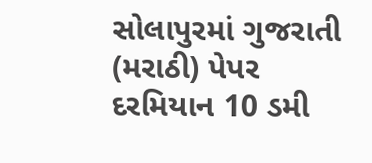સોલાપુરમાં ગુજરાતી (મરાઠી) પેપર દરમિયાન 10 ડમી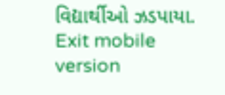વિદ્યાર્થીઓ ઝડપાયા.
Exit mobile version